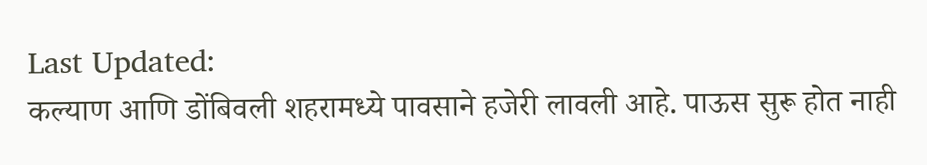Last Updated:
कल्याण आणि डोंबिवली शहरामध्ये पावसाने हजेरी लावली आहे. पाऊस सुरू होत नाही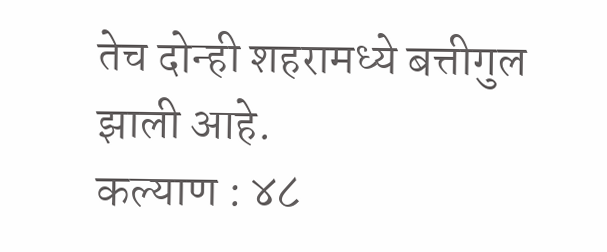तेच दोन्ही शहरामध्ये बत्तीगुल झाली आहे.
कल्याण : ४८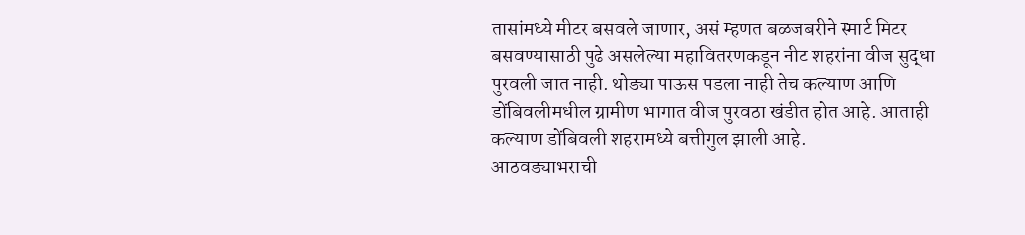तासांमध्ये मीटर बसवले जाणार, असं म्हणत बळजबरीने स्मार्ट मिटर बसवण्यासाठी पुढे असलेल्या महावितरणकडून नीट शहरांना वीज सुद्धा पुरवली जात नाही. थोड्या पाऊस पडला नाही तेच कल्याण आणि डोंबिवलीमधील ग्रामीण भागात वीज पुरवठा खंडीत होत आहे. आताही कल्याण डोंबिवली शहरामध्ये बत्तीगुल झाली आहे.
आठवड्याभराची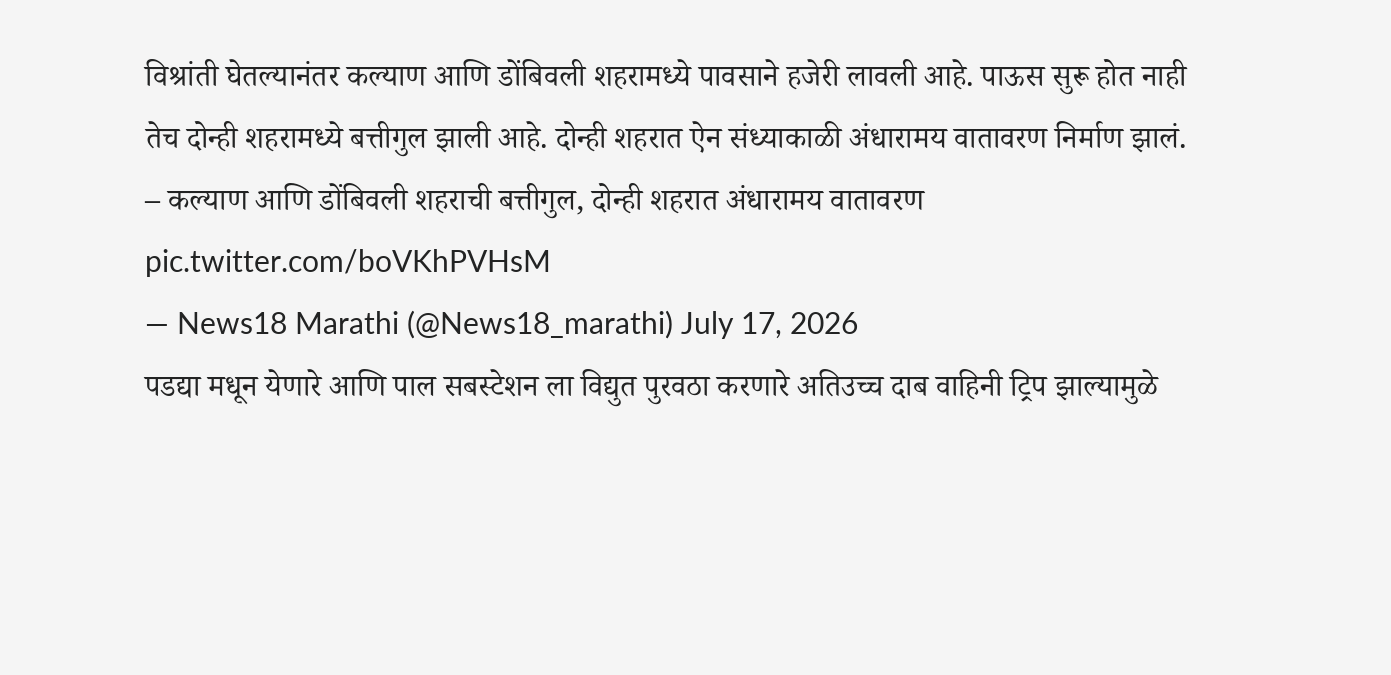विश्रांती घेतल्यानंतर कल्याण आणि डोंबिवली शहरामध्ये पावसाने हजेरी लावली आहे. पाऊस सुरू होत नाही तेच दोन्ही शहरामध्ये बत्तीगुल झाली आहे. दोन्ही शहरात ऐन संध्याकाळी अंधारामय वातावरण निर्माण झालं.
– कल्याण आणि डोंबिवली शहराची बत्तीगुल, दोन्ही शहरात अंधारामय वातावरण pic.twitter.com/boVKhPVHsM
— News18 Marathi (@News18_marathi) July 17, 2026
पडद्या मधून येणारे आणि पाल सबस्टेशन ला विद्युत पुरवठा करणारे अतिउच्च दाब वाहिनी ट्रिप झाल्यामुळे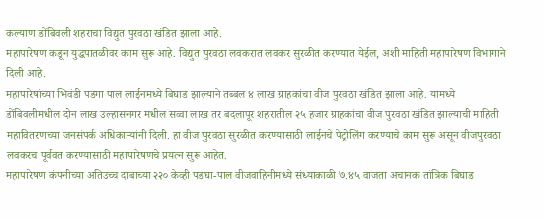कल्याण डोंबिवली शहराचा विद्युत पुरवठा खंडित झाला आहे.
महापारेषण कडून युद्धपातळीवर काम सुरू आहे. विद्युत पुरवठा लवकरात लवकर सुरळीत करण्यात येईल, अशी माहिती महापारेषण विभागाने दिली आहे.
महापारेषांच्या भिवंडी पडगा पाल लाईनमध्ये बिघाड झाल्याने तब्बल ४ लाख ग्राहकांचा वीज पुरवठा खंडित झाला आहे. यामध्ये डोंबिवलीमधील दोन लाख उल्हासनगर मधील सव्वा लाख तर बदलापूर शहरातील २५ हजार ग्राहकांचा वीज पुरवठा खंडित झाल्याची माहिती महावितरणच्या जनसंपर्क अधिकाऱ्यांनी दिली. हा वीज पुरवठा सुरळीत करण्यासाठी लाईनचे पेट्रोलिंग करण्याचे काम सुरू असून वीजपुरवठा लवकरच पूर्ववत करण्यासाठी महापारेषणचे प्रयत्न सुरू आहेत.
महापारेषण कंपनीच्या अतिउच्च दाबाच्या २२० केव्ही पडघा-पाल वीजवाहिनीमध्ये संध्याकाळी ७.४५ वाजता अचानक तांत्रिक बिघाड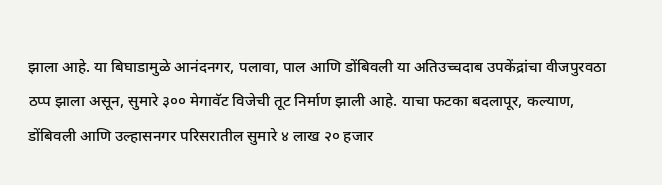झाला आहे. या बिघाडामुळे आनंदनगर, पलावा, पाल आणि डोंबिवली या अतिउच्चदाब उपकेंद्रांचा वीजपुरवठा ठप्प झाला असून, सुमारे ३०० मेगावॅट विजेची तूट निर्माण झाली आहे. याचा फटका बदलापूर, कल्याण, डोंबिवली आणि उल्हासनगर परिसरातील सुमारे ४ लाख २० हजार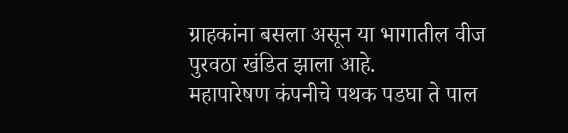ग्राहकांना बसला असून या भागातील वीज पुरवठा खंडित झाला आहे.
महापारेषण कंपनीचे पथक पडघा ते पाल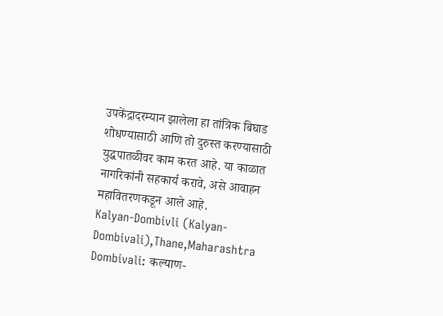उपकेंद्रादरम्यान झालेला हा तांत्रिक बिघाड शोधण्यासाठी आणि तो दुरुस्त करण्यासाठी युद्धपातळीवर काम करत आहे. या काळात नागरिकांनी सहकार्य करावे, असे आवाहन महावितरणकडून आले आहे.
Kalyan-Dombivli (Kalyan-Dombivali),Thane,Maharashtra
Dombivali: कल्याण-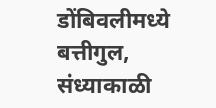डोंबिवलीमध्ये बत्तीगुल, संध्याकाळी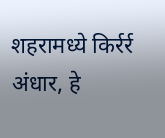शहरामध्ये किर्रर्र अंधार, हे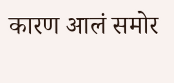कारण आलं समोर